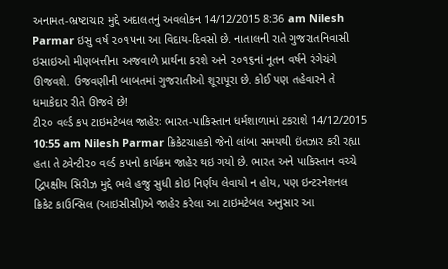અનામત-ભ્રષ્ટાચાર મુદ્દે અદાલતનું અવલોકન 14/12/2015 8:36 am Nilesh Parmar ઇસુ વર્ષ ૨૦૧૫ના આ વિદાય-દિવસો છે. નાતાલની રાતે ગુજરાતનિવાસી ઇસાઇઓ મીણબત્તીના અજવાળે પ્રાર્થના કરશે અને ૨૦૧૬નાં નૂતન વર્ષને રંગેચંગે ઊજવશે. ઉજવણીની બાબતમાં ગુજરાતીઓ શૂરાપૂરા છે. કોઈ પણ તહેવારને તે ધમાકેદાર રીતે ઊજવે છે!
ટી૨૦ વર્લ્ડ કપ ટાઇમટેબલ જાહેરઃ ભારત-પાકિસ્તાન ધર્મશાળામાં ટકરાશે 14/12/2015 10:55 am Nilesh Parmar ક્રિકેટચાહકો જેનો લાંબા સમયથી ઇંતઝાર કરી રહ્યા હતા તે ટ્વેન્ટી૨૦ વર્લ્ડ કપનો કાર્યક્રમ જાહેર થઇ ગયો છે. ભારત અને પાકિસ્તાન વચ્ચે દ્વિપક્ષીય સિરીઝ મુદ્દે ભલે હજુ સુધી કોઇ નિર્ણય લેવાયો ન હોય, પણ ઇન્ટરનેશનલ ક્રિકેટ કાઉન્સિલ (આઇસીસી)એ જાહેર કરેલા આ ટાઇમટેબલ અનુસાર આ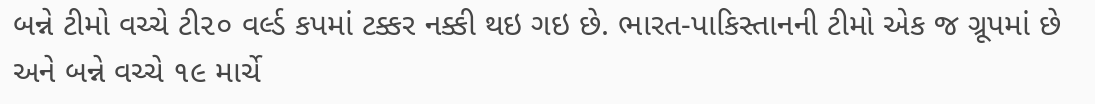બન્ને ટીમો વચ્ચે ટી૨૦ વર્લ્ડ કપમાં ટક્કર નક્કી થઇ ગઇ છે. ભારત-પાકિસ્તાનની ટીમો એક જ ગ્રૂપમાં છે અને બન્ને વચ્ચે ૧૯ માર્ચે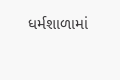ધર્મશાળામાં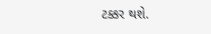ટક્કર થશે.